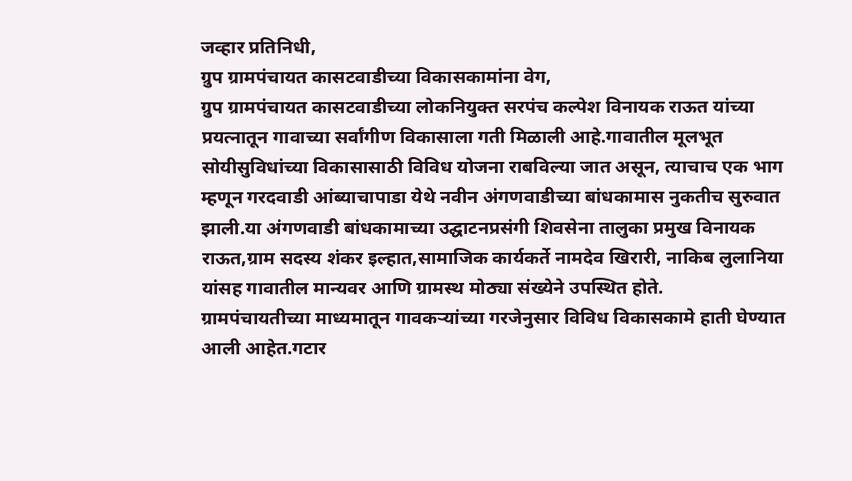जव्हार प्रतिनिधी,
ग्रुप ग्रामपंचायत कासटवाडीच्या विकासकामांना वेग,
ग्रुप ग्रामपंचायत कासटवाडीच्या लोकनियुक्त सरपंच कल्पेश विनायक राऊत यांच्या प्रयत्नातून गावाच्या सर्वांगीण विकासाला गती मिळाली आहे.गावातील मूलभूत सोयीसुविधांच्या विकासासाठी विविध योजना राबविल्या जात असून, त्याचाच एक भाग म्हणून गरदवाडी आंब्याचापाडा येथे नवीन अंगणवाडीच्या बांधकामास नुकतीच सुरुवात झाली.या अंगणवाडी बांधकामाच्या उद्घाटनप्रसंगी शिवसेना तालुका प्रमुख विनायक राऊत,ग्राम सदस्य शंकर इल्हात,सामाजिक कार्यकर्ते नामदेव खिरारी, नाकिब लुलानिया यांसह गावातील मान्यवर आणि ग्रामस्थ मोठ्या संख्येने उपस्थित होते.
ग्रामपंचायतीच्या माध्यमातून गावकऱ्यांच्या गरजेनुसार विविध विकासकामे हाती घेण्यात आली आहेत.गटार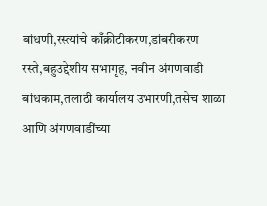बांधणी,रस्त्यांचे काँक्रीटीकरण,डांबरीकरण रस्ते,बहुउद्देशीय सभागृह, नवीन अंगणवाडी बांधकाम,तलाठी कार्यालय उभारणी,तसेच शाळा आणि अंगणवाडींच्या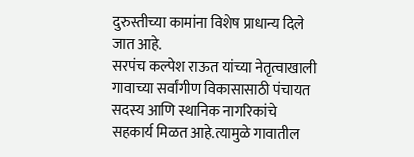दुरुस्तीच्या कामांना विशेष प्राधान्य दिले जात आहे.
सरपंच कल्पेश राऊत यांच्या नेतृत्वाखाली गावाच्या सर्वांगीण विकासासाठी पंचायत सदस्य आणि स्थानिक नागरिकांचे सहकार्य मिळत आहे.त्यामुळे गावातील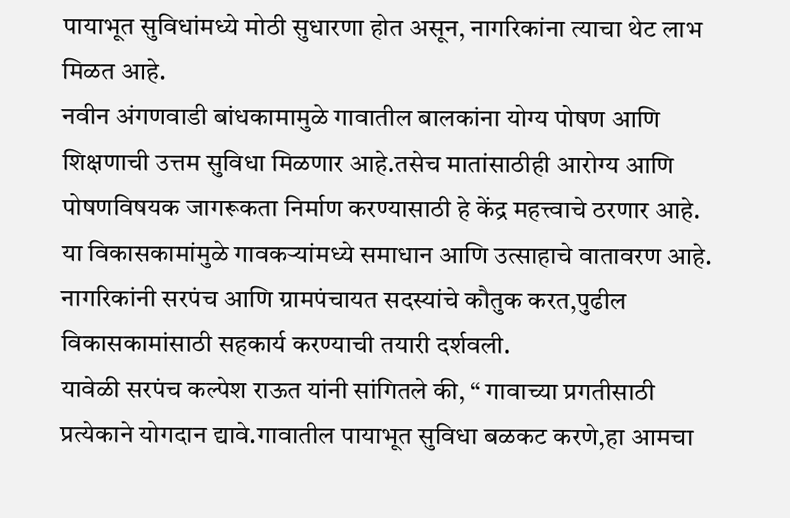पायाभूत सुविधांमध्ये मोठी सुधारणा होत असून, नागरिकांना त्याचा थेट लाभ मिळत आहे.
नवीन अंगणवाडी बांधकामामुळे गावातील बालकांना योग्य पोषण आणि शिक्षणाची उत्तम सुविधा मिळणार आहे.तसेच मातांसाठीही आरोग्य आणि पोषणविषयक जागरूकता निर्माण करण्यासाठी हे केंद्र महत्त्वाचे ठरणार आहे.
या विकासकामांमुळे गावकऱ्यांमध्ये समाधान आणि उत्साहाचे वातावरण आहे. नागरिकांनी सरपंच आणि ग्रामपंचायत सदस्यांचे कौतुक करत,पुढील विकासकामांसाठी सहकार्य करण्याची तयारी दर्शवली.
यावेळी सरपंच कल्पेश राऊत यांनी सांगितले की, “ गावाच्या प्रगतीसाठी प्रत्येकाने योगदान द्यावे.गावातील पायाभूत सुविधा बळकट करणे,हा आमचा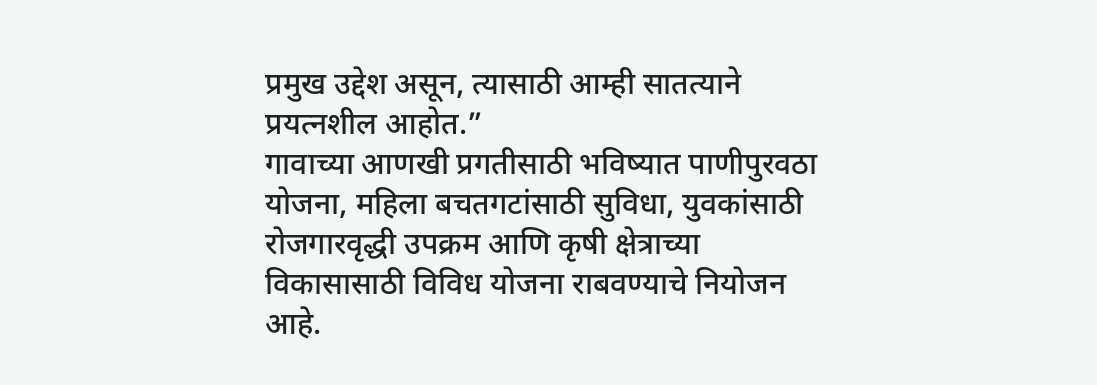प्रमुख उद्देश असून, त्यासाठी आम्ही सातत्याने प्रयत्नशील आहोत.”
गावाच्या आणखी प्रगतीसाठी भविष्यात पाणीपुरवठा योजना, महिला बचतगटांसाठी सुविधा, युवकांसाठी रोजगारवृद्धी उपक्रम आणि कृषी क्षेत्राच्या विकासासाठी विविध योजना राबवण्याचे नियोजन आहे.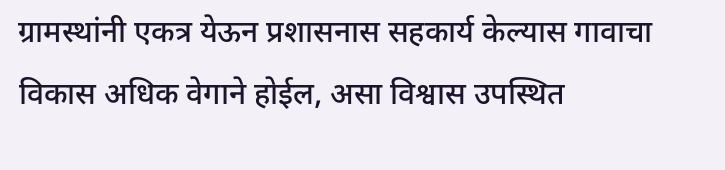ग्रामस्थांनी एकत्र येऊन प्रशासनास सहकार्य केल्यास गावाचा विकास अधिक वेगाने होईल, असा विश्वास उपस्थित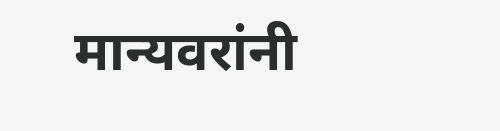मान्यवरांनी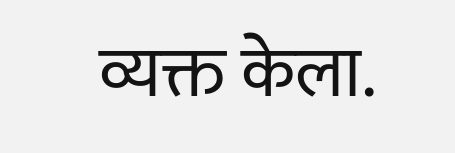व्यक्त केला.